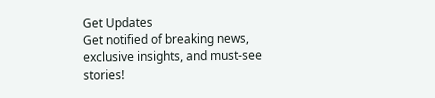Get Updates
Get notified of breaking news, exclusive insights, and must-see stories!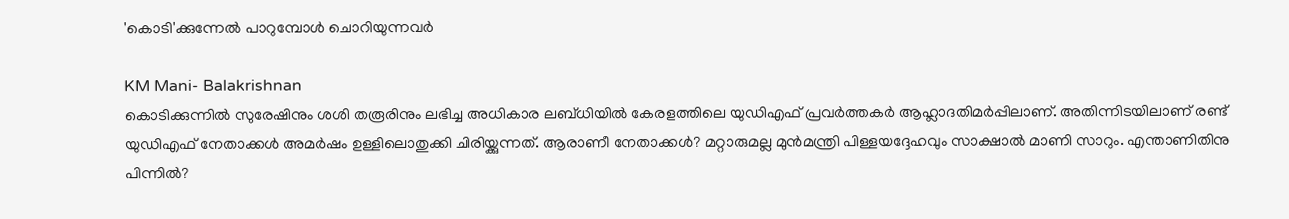'കൊടി'ക്കുന്നേല്‍ പാറുമ്പോള്‍ ചൊറിയുന്നവര്‍

KM Mani- Balakrishnan
കൊടിക്കുന്നില്‍ സുരേഷിനും ശശി തരൂരിനും ലഭിച്ച അധികാര ലബ്ധിയില്‍ കേരളത്തിലെ യുഡിഎഫ് പ്രവര്‍ത്തകര്‍ ആഹ്ലാദതിമര്‍പ്പിലാണ്. അതിന്നിടയിലാണ് രണ്ട് യുഡിഎഫ് നേതാക്കള്‍ അമര്‍ഷം ഉള്ളിലൊതുക്കി ചിരിയ്ക്കുന്നത്. ആരാണീ നേതാക്കള്‍? മറ്റാരുമല്ല മുന്‍മന്ത്രി പിള്ളയദ്ദേഹവും സാക്ഷാല്‍ മാണി സാറും. എന്താണിതിനു പിന്നില്‍?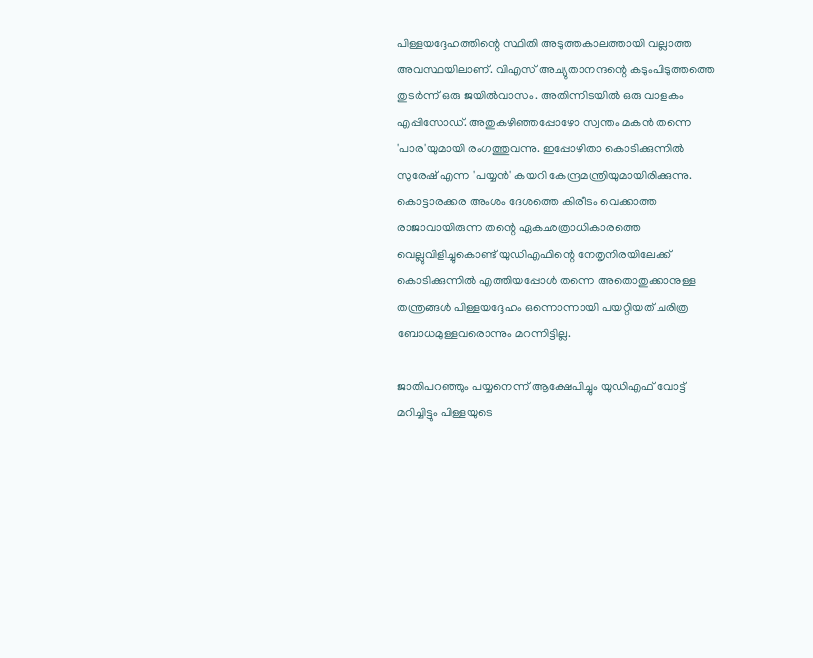പിള്ളയദ്ദേഹത്തിന്റെ സ്ഥിതി അടുത്തകാലത്തായി വല്ലാത്ത അവസ്ഥയിലാണ്. വിഎസ് അച്യുതാനന്ദന്റെ കടുംപിടുത്തത്തെ തുടര്‍ന്ന് ഒരു ജയില്‍വാസം. അതിന്നിടയില്‍ ഒരു വാളകം എപ്പിസോഡ്. അതുകഴിഞ്ഞപ്പോഴോ സ്വന്തം മകന്‍ തന്നെ 'പാര'യുമായി രംഗത്തുവന്നു. ഇപ്പോഴിതാ കൊടിക്കുന്നില്‍ സുരേഷ് എന്ന 'പയ്യന്‍' കയറി കേന്ദ്രമന്ത്രിയുമായിരിക്കുന്നു. കൊട്ടാരക്കര അംശം ദേശത്തെ കിരീടം വെക്കാത്ത രാജാവായിരുന്ന തന്റെ ഏകഛത്രാധികാരത്തെ വെല്ലുവിളിച്ചുകൊണ്ട് യുഡിഎഫിന്റെ നേതൃനിരയിലേക്ക് കൊടിക്കുന്നില്‍ എത്തിയപ്പോള്‍ തന്നെ അതൊതുക്കാനുള്ള തന്ത്രങ്ങള്‍ പിള്ളയദ്ദേഹം ഒന്നൊന്നായി പയറ്റിയത് ചരിത്ര ബോധമുള്ളവരൊന്നും മറന്നിട്ടില്ല.

ജാതിപറഞ്ഞും പയ്യനെന്ന് ആക്ഷേപിച്ചും യുഡിഎഫ് വോട്ട് മറിച്ചിട്ടും പിള്ളയുടെ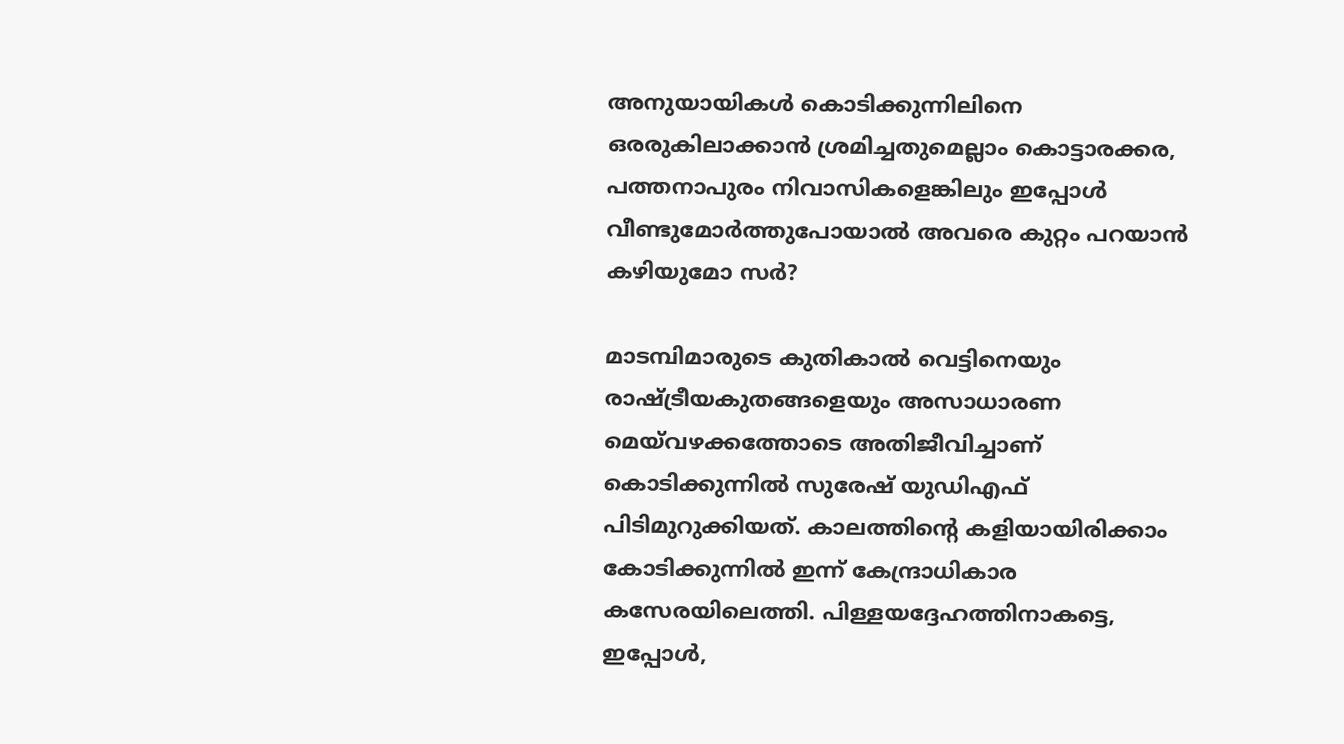അനുയായികള്‍ കൊടിക്കുന്നിലിനെ ഒരരുകിലാക്കാന്‍ ശ്രമിച്ചതുമെല്ലാം കൊട്ടാരക്കര, പത്തനാപുരം നിവാസികളെങ്കിലും ഇപ്പോള്‍ വീണ്ടുമോര്‍ത്തുപോയാല്‍ അവരെ കുറ്റം പറയാന്‍ കഴിയുമോ സര്‍?

മാടമ്പിമാരുടെ കുതികാല്‍ വെട്ടിനെയും രാഷ്ട്രീയകുതങ്ങളെയും അസാധാരണ മെയ്‌വഴക്കത്തോടെ അതിജീവിച്ചാണ് കൊടിക്കുന്നില്‍ സുരേഷ് യുഡിഎഫ് പിടിമുറുക്കിയത്. കാലത്തിന്റെ കളിയായിരിക്കാം കോടിക്കുന്നില്‍ ഇന്ന് കേന്ദ്രാധികാര കസേരയിലെത്തി. പിള്ളയദ്ദേഹത്തിനാകട്ടെ, ഇപ്പോള്‍,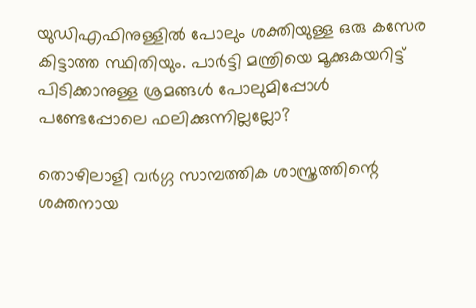യുഡിഎഫിനുള്ളില്‍ പോലും ശക്തിയുള്ള ഒരു കസേര കിട്ടാത്ത സ്ഥിതിയും. പാര്‍ട്ടി മന്ത്രിയെ മൂക്കുകയറിട്ട് പിടിക്കാനുള്ള ശ്രമങ്ങള്‍ പോലുമിപ്പോള്‍ പണ്ടേപ്പോലെ ഫലിക്കുന്നില്ലല്ലോ?

തൊഴിലാളി വര്‍ഗ്ഗ സാമ്പത്തിക ശാസ്ത്രത്തിന്റെ ശക്തനായ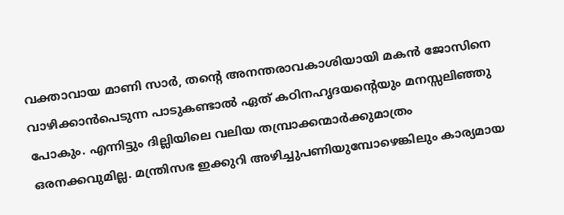വക്താവായ മാണി സാര്‍, തന്റെ അനന്തരാവകാശിയായി മകന്‍ ജോസിനെ വാഴിക്കാന്‍പെടുന്ന പാടുകണ്ടാല്‍ ഏത് കഠിനഹൃദയന്റെയും മനസ്സലിഞ്ഞു പോകും. എന്നിട്ടും ദില്ലിയിലെ വലിയ തമ്പ്രാക്കന്മാര്‍ക്കുമാത്രം ഒരനക്കവുമില്ല. മന്ത്രിസഭ ഇക്കുറി അഴിച്ചുപണിയുമ്പോഴെങ്കിലും കാര്യമായ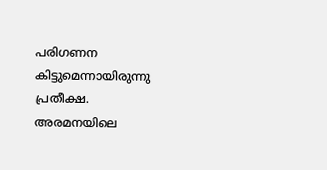പരിഗണന കിട്ടുമെന്നായിരുന്നു പ്രതീക്ഷ. അരമനയിലെ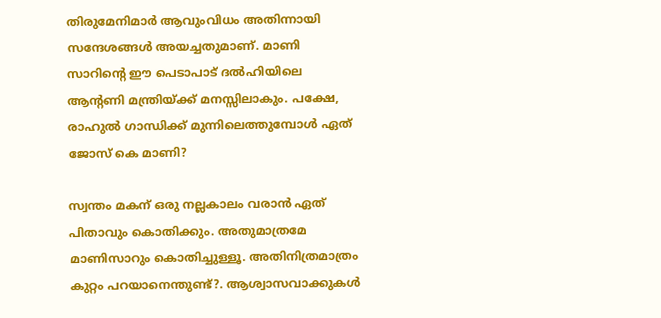തിരുമേനിമാര്‍ ആവുംവിധം അതിന്നായി സന്ദേശങ്ങള്‍ അയച്ചതുമാണ്. മാണി സാറിന്റെ ഈ പെടാപാട് ദല്‍ഹിയിലെ ആന്റണി മന്ത്രിയ്ക്ക് മനസ്സിലാകും. പക്ഷേ, രാഹുല്‍ ഗാന്ധിക്ക് മുന്നിലെത്തുമ്പോള്‍ ഏത് ജോസ് കെ മാണി?

സ്വന്തം മകന് ഒരു നല്ലകാലം വരാന്‍ ഏത് പിതാവും കൊതിക്കും. അതുമാത്രമേ മാണിസാറും കൊതിച്ചുള്ളൂ. അതിനിത്രമാത്രം കുറ്റം പറയാനെന്തുണ്ട്?. ആശ്വാസവാക്കുകള്‍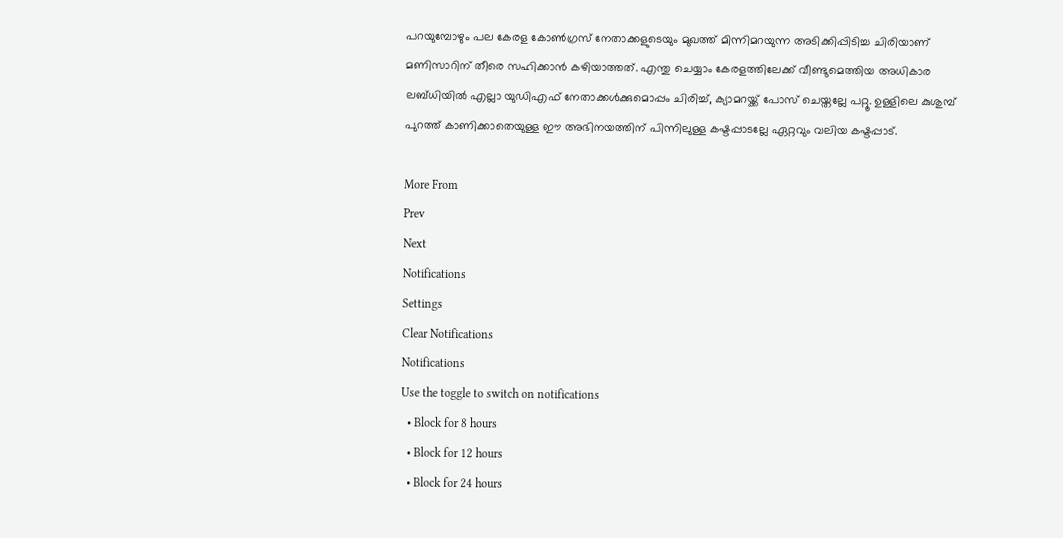പറയുമ്പോഴും പല കേരള കോണ്‍ഗ്രസ് നേതാക്കളുടെയും മുഖത്ത് മിന്നിമറയുന്ന അടിക്കിപ്പിടിച്ച ചിരിയാണ് മണിസാറിന് തീരെ സഹിക്കാന്‍ കഴിയാത്തത്. എന്തു ചെയ്യാം കേരളത്തിലേക്ക് വീണ്ടുമെത്തിയ അധികാര ലബ്ധിയില്‍ എല്ലാ യുഡിഎഫ് നേതാക്കള്‍ക്കുമൊപ്പം ചിരിച്ച്, ക്യാമറയ്ക്ക് പോസ് ചെയ്തല്ലേ പറ്റൂ. ഉള്ളിലെ കുശുമ്പ് പുറത്ത് കാണിക്കാതെയുള്ള ഈ അഭിനയത്തിന് പിന്നിലുള്ള കഷ്ടപ്പാടല്ലേ ഏറ്റവും വലിയ കഷ്ടപ്പാട്.

More From
Prev
Next
Notifications
Settings
Clear Notifications
Notifications
Use the toggle to switch on notifications
  • Block for 8 hours
  • Block for 12 hours
  • Block for 24 hours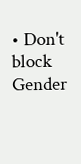• Don't block
Gender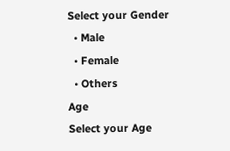Select your Gender
  • Male
  • Female
  • Others
Age
Select your Age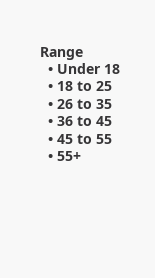Range
  • Under 18
  • 18 to 25
  • 26 to 35
  • 36 to 45
  • 45 to 55
  • 55+